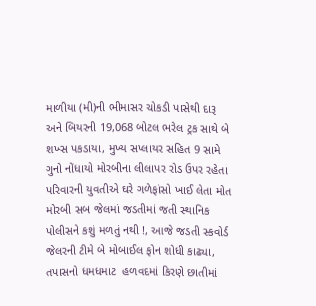માળીયા (મી)ની ભીમાસર ચોકડી પાસેથી દારૂ અને બિયરની 19,068 બોટલ ભરેલ ટ્રક સાથે બે શખ્સ પકડાયા, મુખ્ય સપ્લાયર સહિત 9 સામે ગુનો નોંધાયો મોરબીના લીલાપર રોડ ઉપર રહેતા પરિવારની યુવતીએ ઘરે ગળેફાંસો ખાઈ લેતા મોત મોરબી સબ જેલમાં જડતીમાં જતી સ્થાનિક પોલીસને કશું મળતું નથી !, આજે જડતી સ્કવોર્ડ જેલરની ટીમે બે મોબાઈલ ફોન શોધી કાઢ્યા, તપાસનો ધમધમાટ  હળવદમાં કિરણે છાતીમાં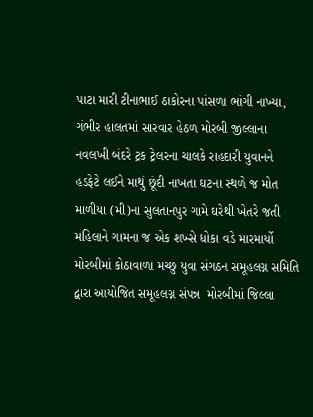પાટા મારી ટીનાભાઈ ઠાકોરના પાંસળા ભાંગી નાખ્યા, ગંભીર હાલતમાં સારવાર હેઠળ મોરબી જીલ્લાના નવલખી બંદરે ટ્રક ટ્રેલરના ચાલકે રાહદારી યુવાનને હડફેટે લઈને માથું છૂંદી નાખતા ઘટના સ્થળે જ મોત માળીયા (મી)ના સુલતાનપુર ગામે ઘરેથી ખેતરે જતી મહિલાને ગામના જ એક શખ્સે ધોકા વડે મારમાર્યો મોરબીમાં કોઠાવાળા મચ્છુ યુવા સંગઠન સમૂહલગ્ન સમિતિ દ્વારા આયોજિત સમૂહલગ્ન સંપન્ન  મોરબીમાં જિલ્લા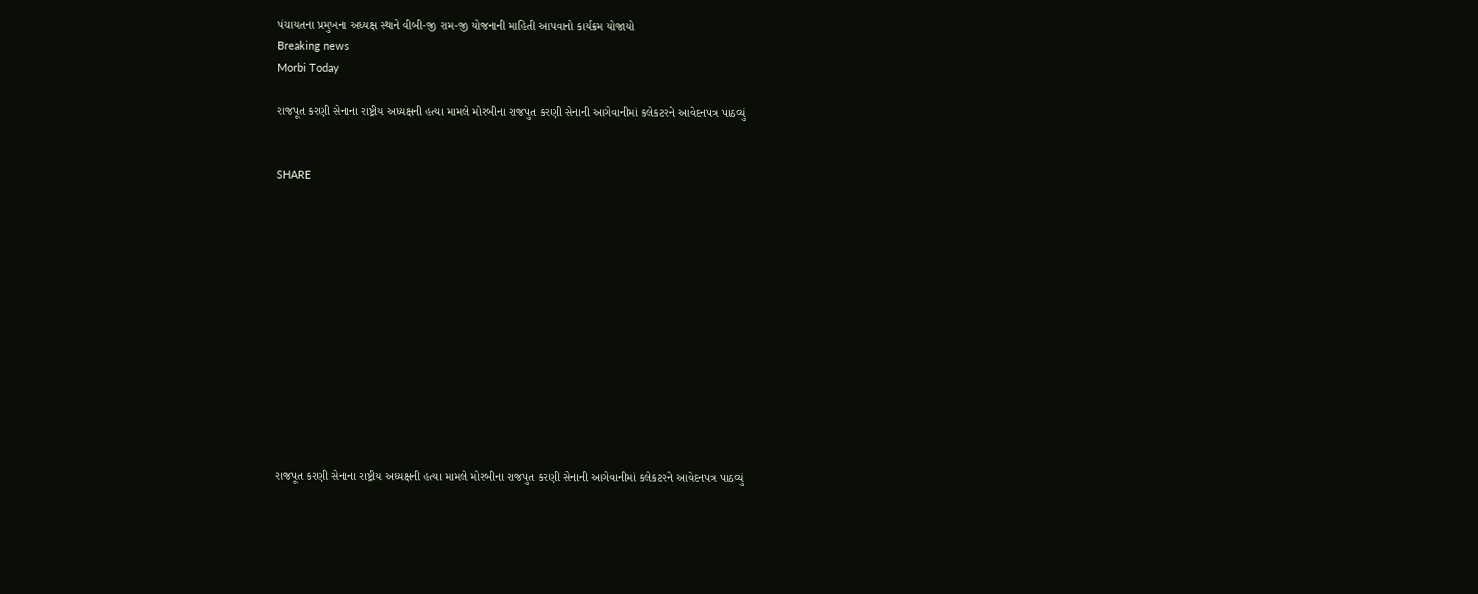પંચાયતના પ્રમુખના અધ્યક્ષ સ્થાને વીબી-જી રામ-જી યોજનાની માહિતી આપવાનો કાર્યક્રમ યોજાયો
Breaking news
Morbi Today

રાજપૂત કરણી સેનાના રાષ્ટ્રીય અધ્યક્ષની હત્યા મામલે મોરબીના રાજપુત કરણી સેનાની આગેવાનીમાં કલેકટરને આવેદનપત્ર પાઠવ્યું


SHARE













રાજપૂત કરણી સેનાના રાષ્ટ્રીય અધ્યક્ષની હત્યા મામલે મોરબીના રાજપુત કરણી સેનાની આગેવાનીમાં કલેકટરને આવેદનપત્ર પાઠવ્યું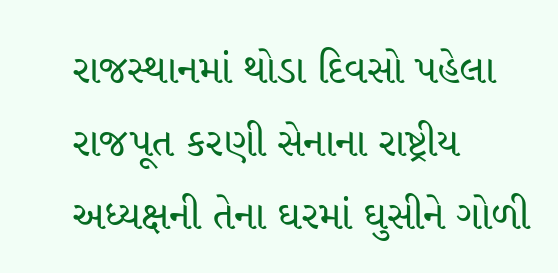રાજસ્થાનમાં થોડા દિવસો પહેલા રાજપૂત કરણી સેનાના રાષ્ટ્રીય અધ્યક્ષની તેના ઘરમાં ઘુસીને ગોળી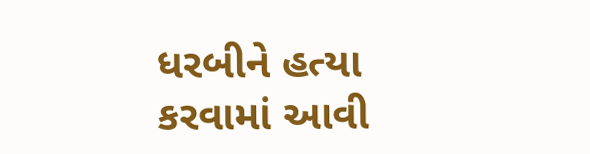ધરબીને હત્યા કરવામાં આવી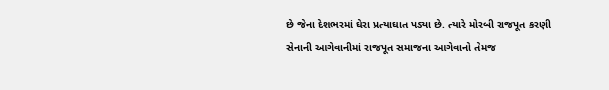છે જેના દેશભરમાં ઘેરા પ્રત્યાઘાત પડ્યા છે. ત્યારે મોરબી રાજપૂત કરણી સેનાની આગેવાનીમાં રાજપૂત સમાજના આગેવાનો તેમજ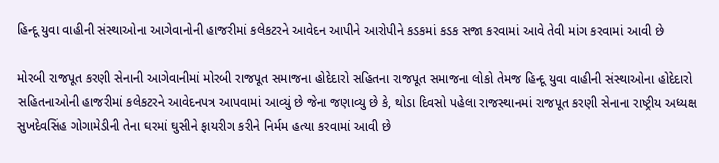હિન્દૂ યુવા વાહીની સંસ્થાઓના આગેવાનોની હાજરીમાં કલેકટરને આવેદન આપીને આરોપીને કડકમાં કડક સજા કરવામાં આવે તેવી માંગ કરવામાં આવી છે

મોરબી રાજપૂત કરણી સેનાની આગેવાનીમાં મોરબી રાજપૂત સમાજના હોદેદારો સહિતના રાજપૂત સમાજના લોકો તેમજ હિન્દૂ યુવા વાહીની સંસ્થાઓના હોદેદારો સહિતનાઓની હાજરીમાં કલેકટરને આવેદનપત્ર આપવામાં આવ્યું છે જેના જણાવ્યુ છે કે, થોડા દિવસો પહેલા રાજસ્થાનમાં રાજપૂત કરણી સેનાના રાષ્ટ્રીય અધ્યક્ષ સુખદેવસિંહ ગોગામેડીની તેના ઘરમાં ઘુસીને ફાયરીગ કરીને નિર્મમ હત્યા કરવામાં આવી છે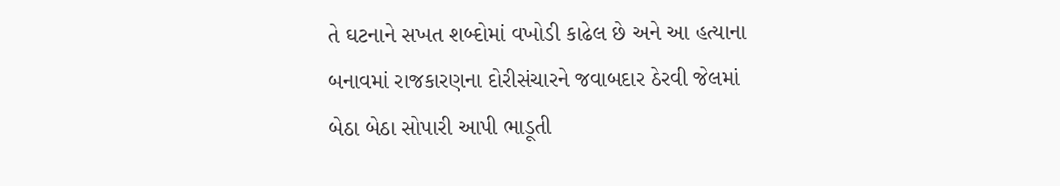તે ઘટનાને સખત શબ્દોમાં વખોડી કાઢેલ છે અને આ હત્યાના બનાવમાં રાજકારણના દોરીસંચારને જવાબદાર ઠેરવી જેલમાં બેઠા બેઠા સોપારી આપી ભાડૂતી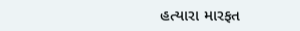હત્યારા મારફત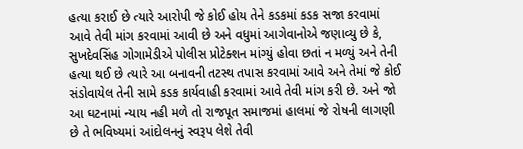હત્યા કરાઈ છે ત્યારે આરોપી જે કોઈ હોય તેને કડકમાં કડક સજા કરવામાં આવે તેવી માંગ કરવામાં આવી છે અને વધુમાં આગેવાનોએ જણાવ્યુ છે કે, સુખદેવસિંહ ગોગામેડીએ પોલીસ પ્રોટેક્શન માંગ્યું હોવા છતાં ન મળ્યું અને તેની હત્યા થઈ છે ત્યારે આ બનાવની તટસ્થ તપાસ કરવામાં આવે અને તેમાં જે કોઈ સંડોવાયેલ તેની સામે કડક કાર્યવાહી કરવામાં આવે તેવી માંગ કરી છે. અને જો આ ઘટનામાં ન્યાય નહી મળે તો રાજપૂત સમાજમાં હાલમાં જે રોષની લાગણી છે તે ભવિષ્યમાં આંદોલનનું સ્વરૂપ લેશે તેવી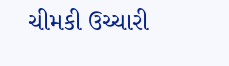ચીમકી ઉચ્ચારી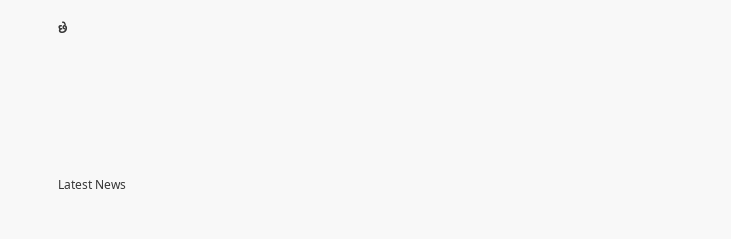છે






Latest News